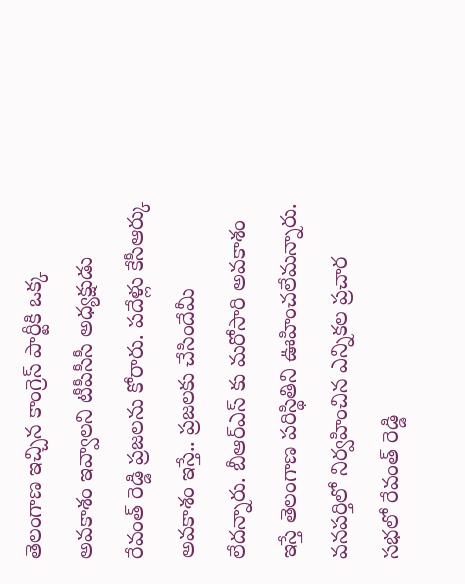తెలంగాణ ఇచ్చిన కాంగ్రెస్ పార్టీకి ఒక్క అవకాశం ఇవ్వాలని టీపీసీసీ అధ్యక్షుడు రేవంత్ రెడ్డి ప్రజలను కోరారు. పదేళ్లు కేసీఆర్కు అవకాశం ఇస్తే.. ప్రజలకు చేసిందేమీ లేదన్నారు. బీఆర్ఎస్ కు మరోసారి అవకాశం ఇస్తే తెలంగాణ పరిస్థితిని ఊహించలేమన్నారు. వనపర్తిలో నిర్వహించిన ఎన్నికల ప్రచార సభలో రేవంత్ రెడ్డి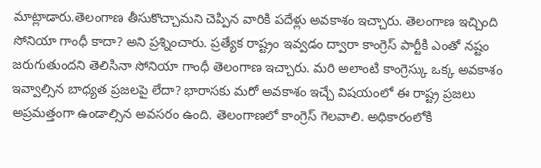మాట్లాడారు.తెలంగాణ తీసుకొచ్చామని చెప్పిన వారికి పదేళ్లు అవకాశం ఇచ్చారు. తెలంగాణ ఇచ్చింది సోనియా గాంధీ కాదా? అని ప్రశ్నించారు. ప్రత్యేక రాష్ట్రం ఇవ్వడం ద్వారా కాంగ్రెస్ పార్టీకి ఎంతో నష్టం జరుగుతుందని తెలిసినా సోనియా గాంధీ తెలంగాణ ఇచ్చారు. మరి అలాంటి కాంగ్రెస్కు ఒక్క అవకాశం ఇవ్వాల్సిన బాధ్యత ప్రజలపై లేదా? భారాసకు మరో అవకాశం ఇచ్చే విషయంలో ఈ రాష్ట్ర ప్రజలు అప్రమత్తంగా ఉండాల్సిన అవసరం ఉంది. తెలంగాణలో కాంగ్రెస్ గెలవాలి. అధికారంలోకి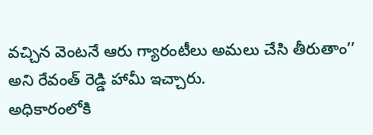వచ్చిన వెంటనే ఆరు గ్యారంటీలు అమలు చేసి తీరుతాం’’ అని రేవంత్ రెడ్డి హామీ ఇచ్చారు.
అధికారంలోకి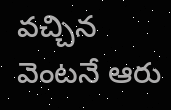వచ్చిన వెంటనే ఆరు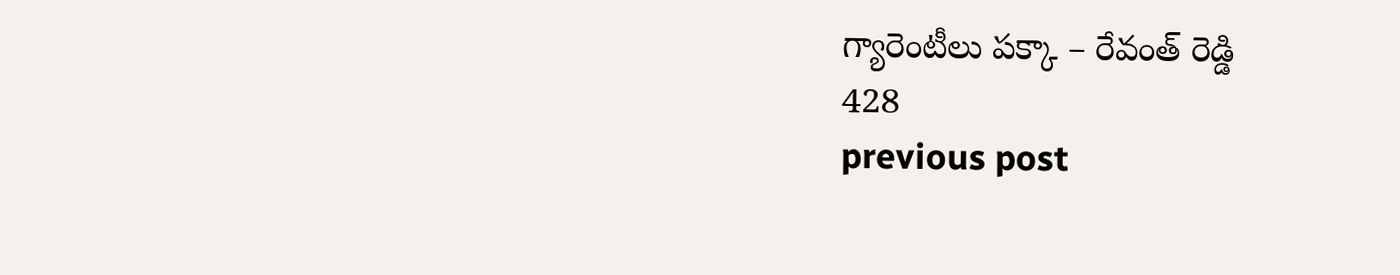గ్యారెంటీలు పక్కా – రేవంత్ రెడ్డి
428
previous post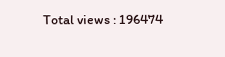Total views : 196474